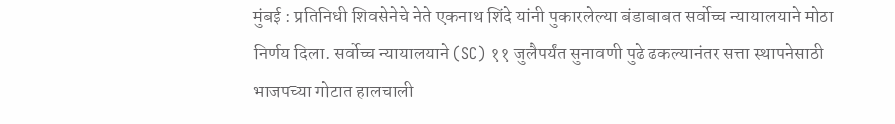मुंबई : प्रतिनिधी शिवसेनेचे नेते एकनाथ शिंदे यांनी पुकारलेल्या बंडाबाबत सर्वोच्च न्यायालयाने मोठा निर्णय दिला. सर्वोच्च न्यायालयाने (SC) ११ जुलैपर्यंत सुनावणी पुढे ढकल्यानंतर सत्ता स्थापनेसाठी भाजपच्या गोटात हालचाली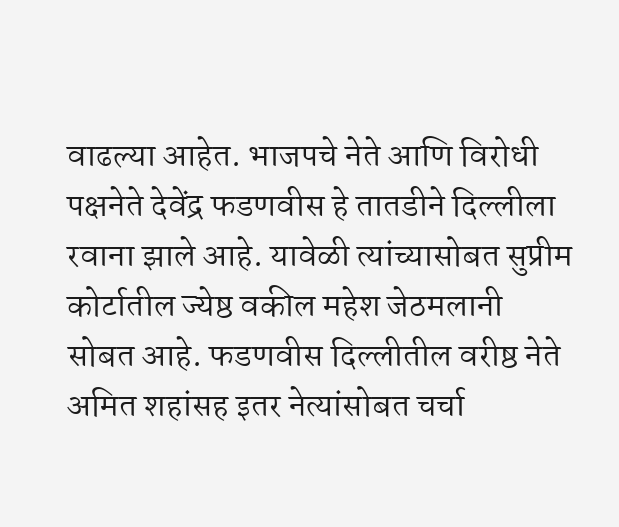वाढल्या आहेत. भाजपचे नेते आणि विरोधी पक्षनेते देवेंद्र फडणवीस हे तातडीने दिल्लीला रवाना झाले आहे. यावेळी त्यांच्यासोबत सुप्रीम कोर्टातील ज्येष्ठ वकील महेश जेठमलानी सोबत आहे. फडणवीस दिल्लीतील वरीष्ठ नेते अमित शहांसह इतर नेत्यांसोबत चर्चा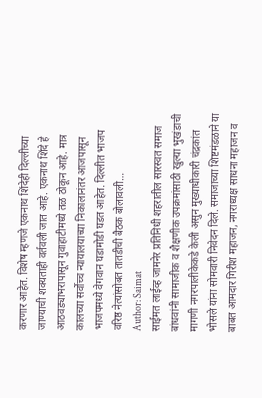करणार आहेत. विशेष म्हणजे एकनाथ शिंदेही दिल्लीच्या जाण्याची शक्यताही वर्तवली जात आहे. एकनाथ शिंदे हे आठवड्याभरापासून गुवाहाटीमध्ये तळ ठोकून आहे. मात्र कालच्या सर्वोच्च न्यायालयाच्या निकालानंतर आजपासून भाजपमध्ये वेगवान घडामोडी घडत आहेत. दिल्लीत भाजप वरिष्ठ नेत्यांसोबत तातडीची बैठक बोलावली…
Author: Saimat
साईमत लाईव्ह जामनेर प्रतिनिधी शहरातील सारस्वत समाज बांधवांनी सामाजीक व शैक्षणीक उपक्रमांसाठी खुल्या भुखंडाची मागणी नगरपालीकेकडे केली असुन मुख्याधीकारी चंद्रकांत भोसले यांना सोमवारी निवेदन दिले. समाजाच्या शिष्टमंडळाने या बाबत आमदार गिरीश महाजन, नगराध्यक्ष साधना महाजन व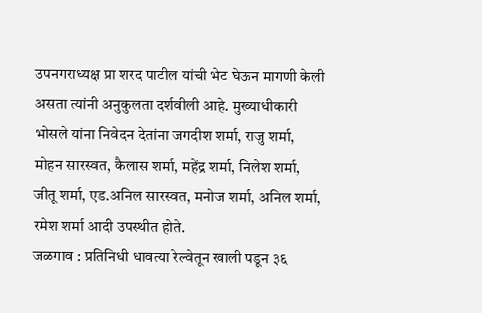उपनगराध्यक्ष प्रा शरद पाटील यांची भेट घेऊन मागणी केली असता त्यांनी अनुकुलता दर्शवीली आहे. मुख्याधीकारी भोसले यांना निवेदन देतांना जगदीश शर्मा, राजु शर्मा, मोहन सारस्वत, कैलास शर्मा, महेंद्र शर्मा, निलेश शर्मा, जीतू शर्मा, एड.अनिल सारस्वत, मनोज शर्मा, अनिल शर्मा, रमेश शर्मा आदी उपस्थीत होते.
जळगाव : प्रतिनिधी धावत्या रेल्वेतून खाली पडून ३६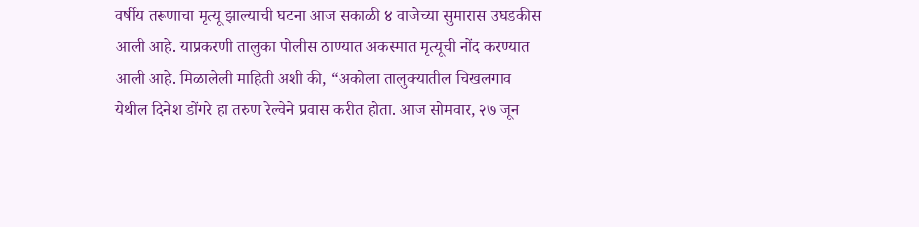वर्षीय तरूणाचा मृत्यू झाल्याची घटना आज सकाळी ४ वाजेच्या सुमारास उघडकीस आली आहे. याप्रकरणी तालुका पोलीस ठाण्यात अकस्मात मृत्यूची नोंद करण्यात आली आहे. मिळालेली माहिती अशी की, “अकोला तालुक्यातील चिखलगाव येथील दिनेश डोंगरे हा तरुण रेल्वेने प्रवास करीत होता. आज सोमवार, २७ जून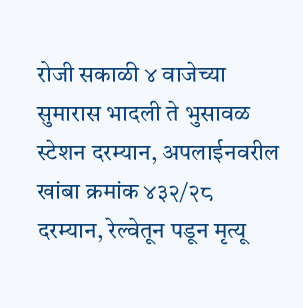रोजी सकाळी ४ वाजेच्या सुमारास भादली ते भुसावळ स्टेशन दरम्यान, अपलाईनवरील खांबा क्रमांक ४३२/२८ दरम्यान, रेल्वेतून पडून मृत्यू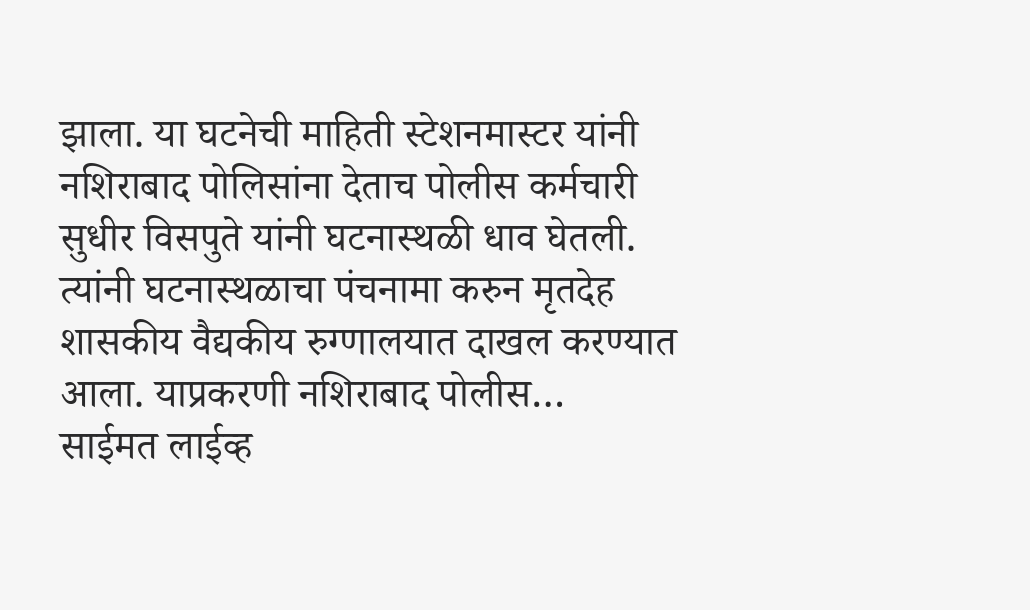झाला. या घटनेची माहिती स्टेशनमास्टर यांनी नशिराबाद पोलिसांना देताच पोलीस कर्मचारी सुधीर विसपुते यांनी घटनास्थळी धाव घेतली. त्यांनी घटनास्थळाचा पंचनामा करुन मृतदेह शासकीय वैद्यकीय रुग्णालयात दाखल करण्यात आला. याप्रकरणी नशिराबाद पोलीस…
साईमत लाईव्ह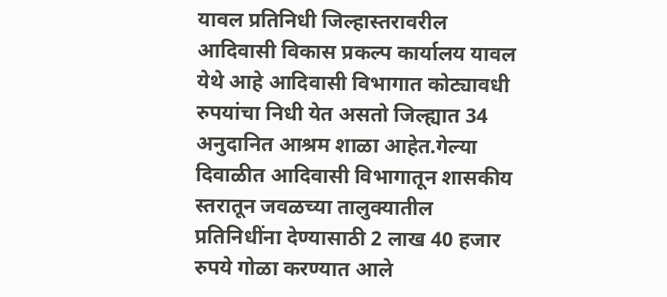यावल प्रतिनिधी जिल्हास्तरावरील आदिवासी विकास प्रकल्प कार्यालय यावल येथे आहे आदिवासी विभागात कोट्यावधी रुपयांचा निधी येत असतो जिल्ह्यात 34 अनुदानित आश्रम शाळा आहेत.गेल्या दिवाळीत आदिवासी विभागातून शासकीय स्तरातून जवळच्या तालुक्यातील प्रतिनिधींना देण्यासाठी 2 लाख 40 हजार रुपये गोळा करण्यात आले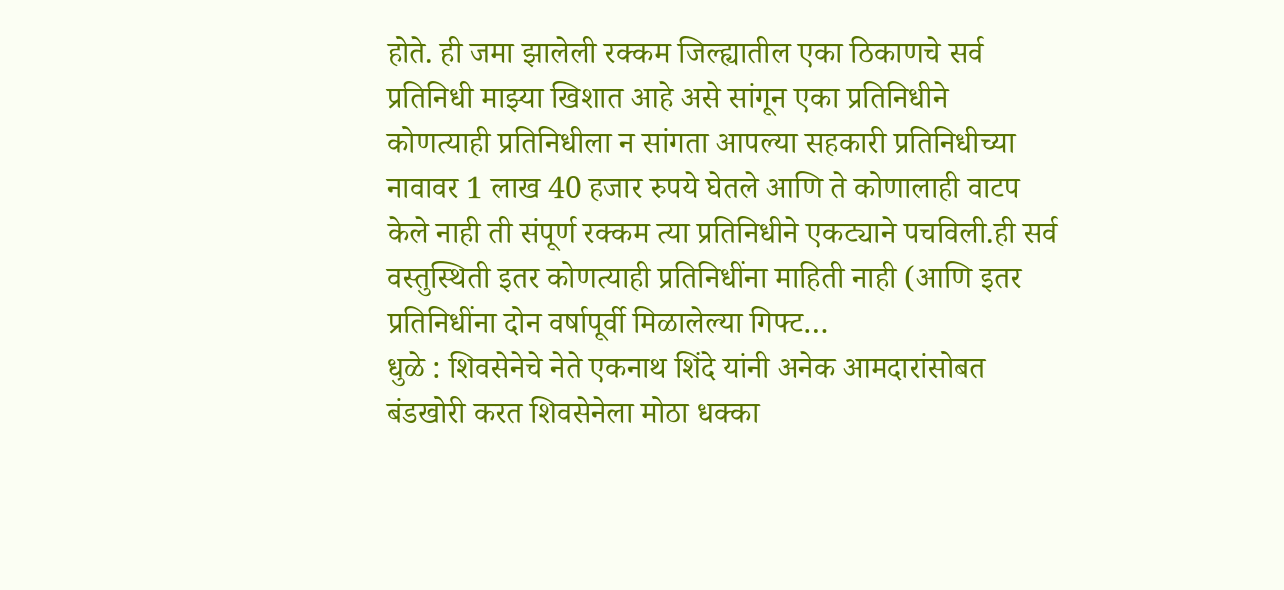होते. ही जमा झालेली रक्कम जिल्ह्यातील एका ठिकाणचे सर्व प्रतिनिधी माझ्या खिशात आहे असे सांगून एका प्रतिनिधीने कोणत्याही प्रतिनिधीला न सांगता आपल्या सहकारी प्रतिनिधीच्या नावावर 1 लाख 40 हजार रुपये घेतले आणि ते कोणालाही वाटप केले नाही ती संपूर्ण रक्कम त्या प्रतिनिधीने एकट्याने पचविली.ही सर्व वस्तुस्थिती इतर कोणत्याही प्रतिनिधींना माहिती नाही (आणि इतर प्रतिनिधींना दोन वर्षापूर्वी मिळालेल्या गिफ्ट…
धुळे : शिवसेनेचे नेते एकनाथ शिंदे यांनी अनेक आमदारांसोबत बंडखोरी करत शिवसेनेला मोठा धक्का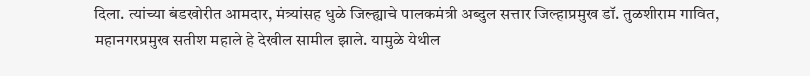दिला. त्यांच्या बंडखोरीत आमदार, मंत्र्यांसह धुळे जिल्ह्याचे पालकमंत्री अब्दुल सत्तार जिल्हाप्रमुख डॉ. तुळशीराम गावित, महानगरप्रमुख सतीश महाले हे देखील सामील झाले. यामुळे येथील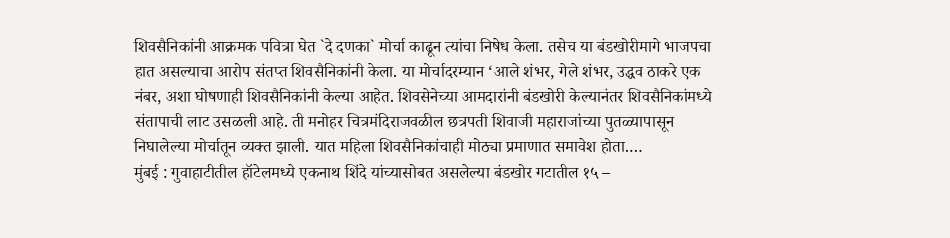शिवसैनिकांनी आक्रमक पवित्रा घेत `दे दणका` मोर्चा काढून त्यांचा निषेध केला. तसेच या बंडखोरीमागे भाजपचा हात असल्याचा आरोप संतप्त शिवसैनिकांनी केला. या मोर्चादरम्यान ‘आले शंभर, गेले शंभर, उद्धव ठाकरे एक नंबर, अशा घोषणाही शिवसैनिकांनी केल्या आहेत. शिवसेनेच्या आमदारांनी बंडखोरी केल्यानंतर शिवसैनिकांमध्ये संतापाची लाट उसळली आहे. ती मनोहर चित्रमंदिराजवळील छत्रपती शिवाजी महाराजांच्या पुतळ्यापासून निघालेल्या मोर्चातून व्यक्त झाली. यात महिला शिवसैनिकांचाही मोठ्या प्रमाणात समावेश होता.…
मुंबई : गुवाहाटीतील हॉटेलमध्ये एकनाथ शिंदे यांच्यासोबत असलेल्या बंडखोर गटातील १५ –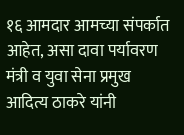१६ आमदार आमच्या संपर्कात आहेत, असा दावा पर्यावरण मंत्री व युवा सेना प्रमुख आदित्य ठाकरे यांनी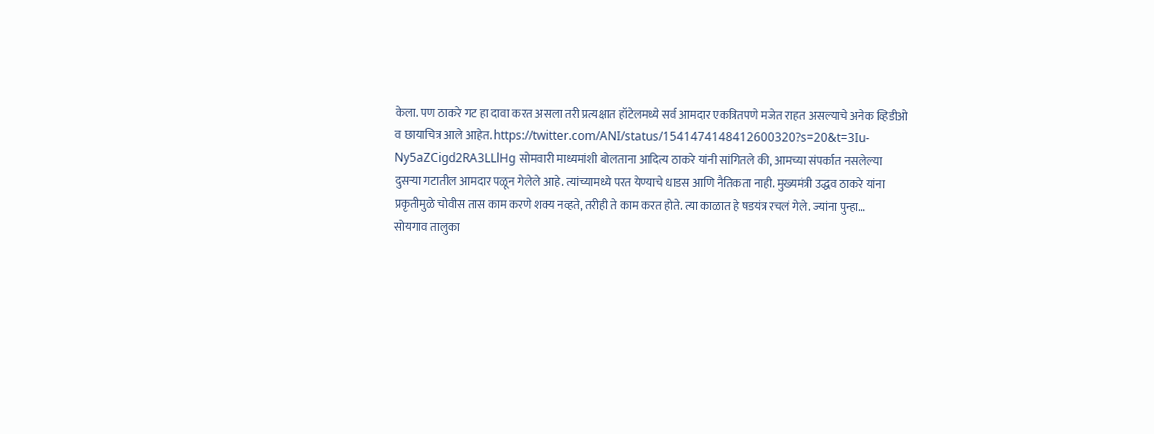केला. पण ठाकरे गट हा दावा करत असला तरी प्रत्यक्षात हॉटेलमध्ये सर्व आमदार एकत्रितपणे मजेत राहत असल्याचे अनेक व्हिडीओ व छायाचित्र आले आहेत. https://twitter.com/ANI/status/1541474148412600320?s=20&t=3Iu-Ny5aZCigd2RA3LLlHg सोमवारी माध्यमांशी बोलताना आदित्य ठाकरे यांनी सांगितले की, आमच्या संपर्कात नसलेल्या दुसऱ्या गटातील आमदार पळून गेलेले आहे. त्यांच्यामध्ये परत येण्याचे धाडस आणि नैतिकता नाही. मुख्यमंत्री उद्धव ठाकरे यांना प्रकृतीमुळे चोवीस तास काम करणे शक्य नव्हते, तरीही ते काम करत होते. त्या काळात हे षडयंत्र रचलं गेले. ज्यांना पुन्हा…
सोयगाव तालुका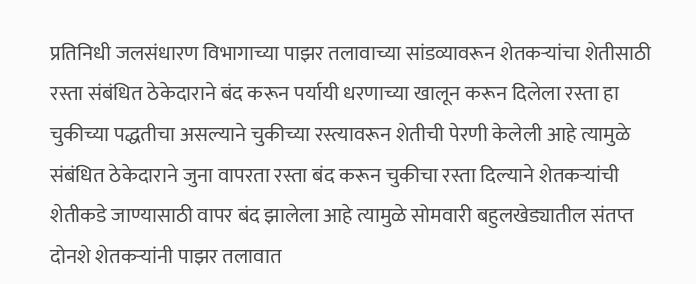प्रतिनिधी जलसंधारण विभागाच्या पाझर तलावाच्या सांडव्यावरून शेतकऱ्यांचा शेतीसाठी रस्ता संबंधित ठेकेदाराने बंद करून पर्यायी धरणाच्या खालून करून दिलेला रस्ता हा चुकीच्या पद्धतीचा असल्याने चुकीच्या रस्त्यावरून शेतीची पेरणी केलेली आहे त्यामुळे संबंधित ठेकेदाराने जुना वापरता रस्ता बंद करून चुकीचा रस्ता दिल्याने शेतकऱ्यांची शेतीकडे जाण्यासाठी वापर बंद झालेला आहे त्यामुळे सोमवारी बहुलखेड्यातील संतप्त दोनशे शेतकऱ्यांनी पाझर तलावात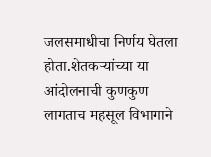जलसमाधीचा निर्णय घेतला होता.शेतकऱ्यांच्या या आंदोलनाची कुणकुण लागताच महसूल विभागाने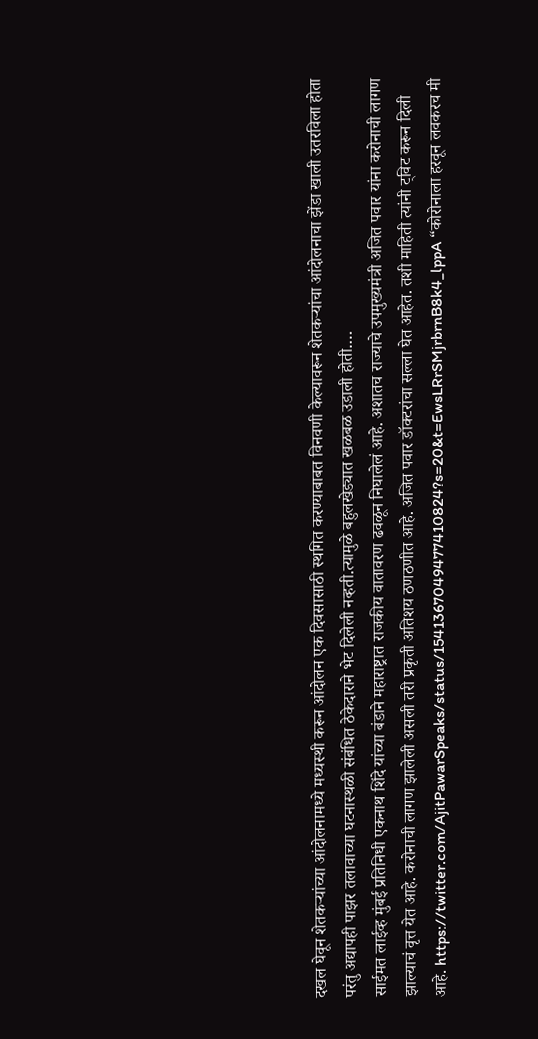दखल घेवून शेतकऱ्यांच्या आंदोलनामध्ये मध्यस्थी करून आंदोलन एक दिवसासाठी स्थगित करण्याबाबत विनवणी केल्यावरून शेतकऱ्यांचा आंदोलनाचा झेंडा खाली उतरविला होता परंतु अद्यापही पाझर तलावाच्या घटनास्थळी संबंधित ठेकेदाराने भेट दिलेली नव्हती.त्यामुळे बहुलखेड्यात खळबळ उडाली होती.…
साईमत लाईव्ह मुंबई प्रतिनिधी एकनाथ शिंदे यांच्या बंडाने महाराष्ट्रात राजकीय वातावरण ढवळून निघालेलं आहे. अशातच राज्याचे उपमुख्यमंत्री अजित पवार यांना करोनाची लागण झाल्याचं वृत्त येत आहे. करोनाची लागण झालेली असली तरी प्रकृती अतिशय ठणठणीत आहे. अजित पवार डॉक्टरांचा सल्ला घेत आहेत. तशी माहिती त्यांनी ट्विट करून दिली आहे. https://twitter.com/AjitPawarSpeaks/status/1541367049477410824?s=20&t=EwsLRrSMjrbrnB8k4_lppA “कोरोनाला हरवून लवकरच मी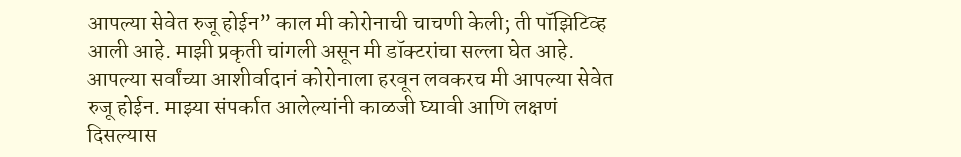आपल्या सेवेत रुजू होईन” काल मी कोरोनाची चाचणी केली; ती पॉझिटिव्ह आली आहे. माझी प्रकृती चांगली असून मी डॉक्टरांचा सल्ला घेत आहे. आपल्या सर्वांच्या आशीर्वादानं कोरोनाला हरवून लवकरच मी आपल्या सेवेत रुजू होईन. माझ्या संपर्कात आलेल्यांनी काळजी घ्यावी आणि लक्षणं दिसल्यास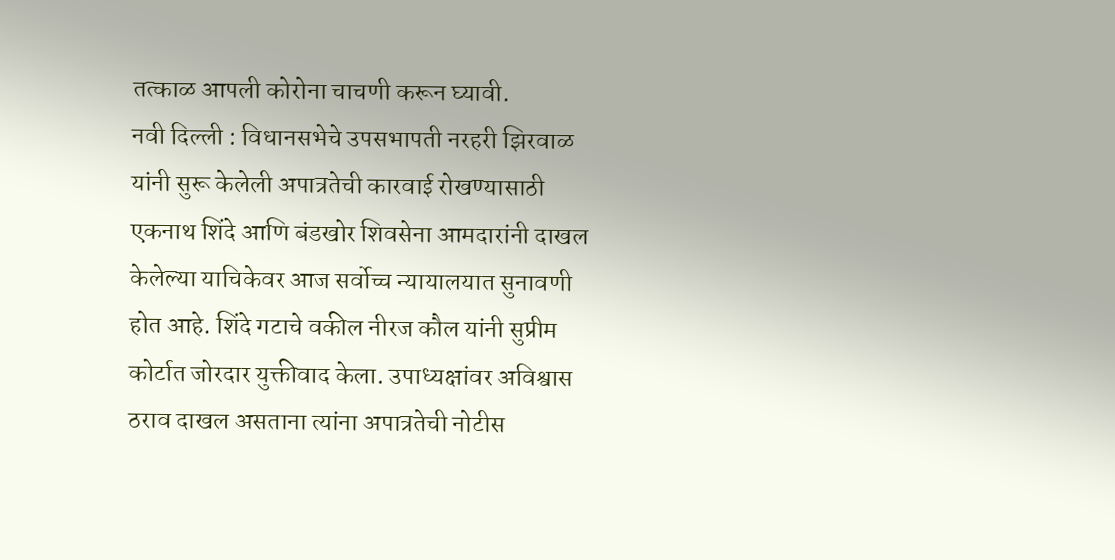तत्काळ आपली कोरोना चाचणी करून घ्यावी.
नवी दिल्ली : विधानसभेचे उपसभापती नरहरी झिरवाळ यांनी सुरू केलेली अपात्रतेची कारवाई रोखण्यासाठी एकनाथ शिंदे आणि बंडखोर शिवसेना आमदारांनी दाखल केलेल्या याचिकेवर आज सर्वोच्च न्यायालयात सुनावणी होत आहे. शिंदे गटाचे वकील नीरज कौल यांनी सुप्रीम कोर्टात जोरदार युक्तीवाद केला. उपाध्यक्षांवर अविश्वास ठराव दाखल असताना त्यांना अपात्रतेची नोटीस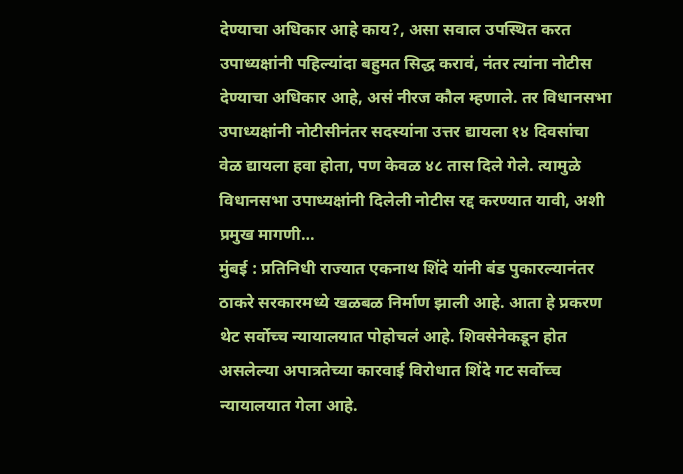देण्याचा अधिकार आहे काय?, असा सवाल उपस्थित करत उपाध्यक्षांनी पहिल्यांदा बहुमत सिद्ध करावं, नंतर त्यांना नोटीस देण्याचा अधिकार आहे, असं नीरज कौल म्हणाले. तर विधानसभा उपाध्यक्षांनी नोटीसीनंतर सदस्यांना उत्तर द्यायला १४ दिवसांचा वेळ द्यायला हवा होता, पण केवळ ४८ तास दिले गेले. त्यामुळे विधानसभा उपाध्यक्षांनी दिलेली नोटीस रद्द करण्यात यावी, अशी प्रमुख मागणी…
मुंबई : प्रतिनिधी राज्यात एकनाथ शिंदे यांनी बंड पुकारल्यानंतर ठाकरे सरकारमध्ये खळबळ निर्माण झाली आहे. आता हे प्रकरण थेट सर्वोच्च न्यायालयात पोहोचलं आहे. शिवसेनेकडून होत असलेल्या अपात्रतेच्या कारवाई विरोधात शिंदे गट सर्वोच्च न्यायालयात गेला आहे.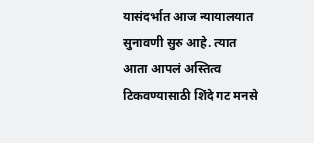यासंदर्भात आज न्यायालयात सुनावणी सुरु आहे. त्यात आता आपलं अस्तित्व टिकवण्यासाठी शिंदे गट मनसे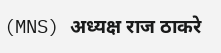(MNS) अध्यक्ष राज ठाकरे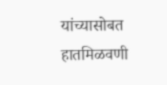यांच्यासोबत हातमिळवणी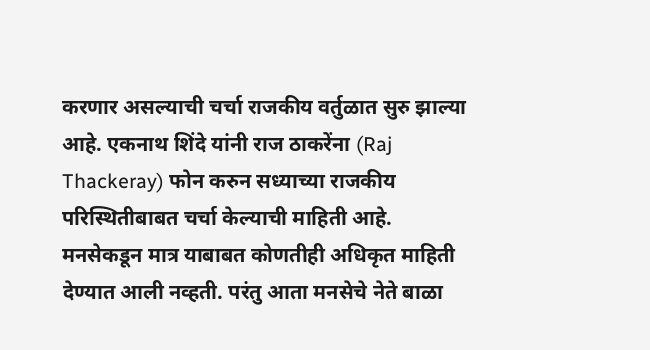करणार असल्याची चर्चा राजकीय वर्तुळात सुरु झाल्या आहे. एकनाथ शिंदे यांनी राज ठाकरेंना (Raj Thackeray) फोन करुन सध्याच्या राजकीय परिस्थितीबाबत चर्चा केल्याची माहिती आहे. मनसेकडून मात्र याबाबत कोणतीही अधिकृत माहिती देण्यात आली नव्हती. परंतु आता मनसेचे नेते बाळा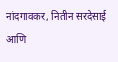नांदगावकर, नितीन सरदेसाई आणि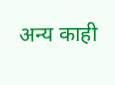अन्य काही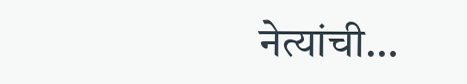नेत्यांची…